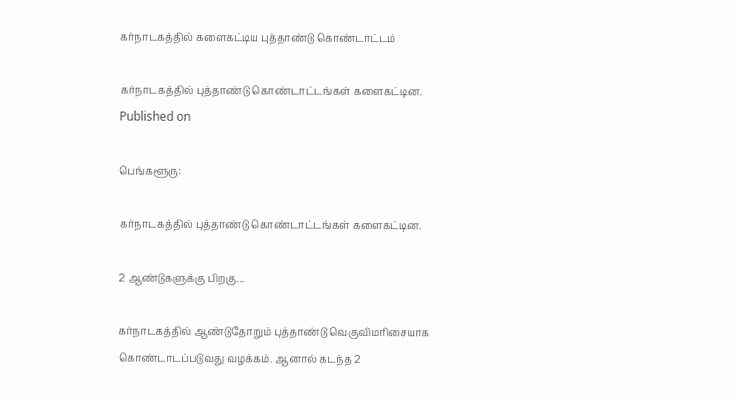கர்நாடகத்தில் களைகட்டிய புத்தாண்டு கொண்டாட்டம்

கர்நாடகத்தில் புத்தாண்டு கொண்டாட்டங்கள் களைகட்டின.
Published on

பெங்களூரு:

கர்நாடகத்தில் புத்தாண்டு கொண்டாட்டங்கள் களைகட்டின.

2 ஆண்டுகளுக்கு பிறகு...

கர்நாடகத்தில் ஆண்டுதோறும் புத்தாண்டு வெகுவிமரிசையாக கொண்டாடப்படுவது வழக்கம். ஆனால் கடந்த 2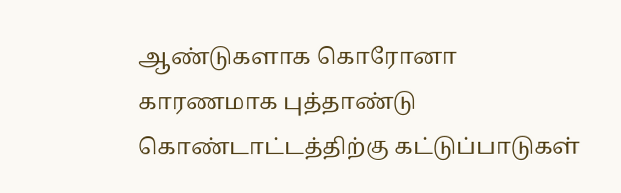ஆண்டுகளாக கொரோனா காரணமாக புத்தாண்டு கொண்டாட்டத்திற்கு கட்டுப்பாடுகள்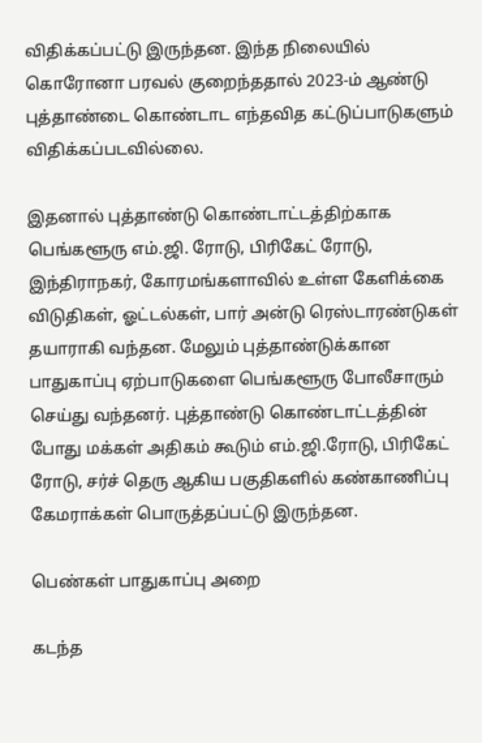விதிக்கப்பட்டு இருந்தன. இந்த நிலையில் கொரோனா பரவல் குறைந்ததால் 2023-ம் ஆண்டு புத்தாண்டை கொண்டாட எந்தவித கட்டுப்பாடுகளும் விதிக்கப்படவில்லை.

இதனால் புத்தாண்டு கொண்டாட்டத்திற்காக பெங்களூரு எம்.ஜி. ரோடு, பிரிகேட் ரோடு, இந்திராநகர், கோரமங்களாவில் உள்ள கேளிக்கை விடுதிகள், ஓட்டல்கள், பார் அன்டு ரெஸ்டாரண்டுகள் தயாராகி வந்தன. மேலும் புத்தாண்டுக்கான பாதுகாப்பு ஏற்பாடுகளை பெங்களூரு போலீசாரும் செய்து வந்தனர். புத்தாண்டு கொண்டாட்டத்தின் போது மக்கள் அதிகம் கூடும் எம்.ஜி.ரோடு, பிரிகேட் ரோடு, சர்ச் தெரு ஆகிய பகுதிகளில் கண்காணிப்பு கேமராக்கள் பொருத்தப்பட்டு இருந்தன.

பெண்கள் பாதுகாப்பு அறை

கடந்த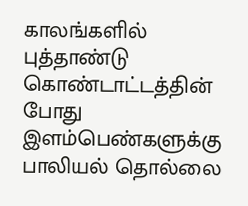காலங்களில் புத்தாண்டு கொண்டாட்டத்தின் போது இளம்பெண்களுக்கு பாலியல் தொல்லை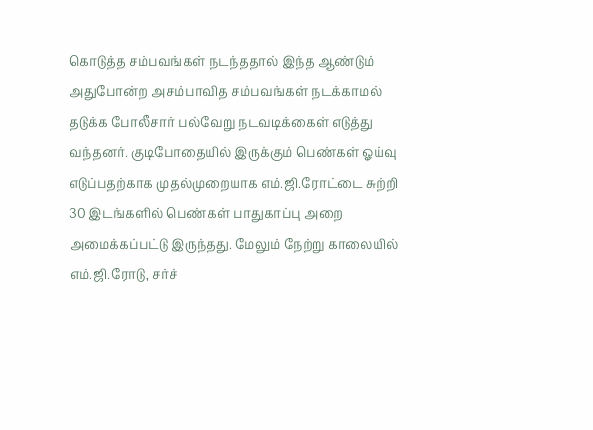கொடுத்த சம்பவங்கள் நடந்ததால் இந்த ஆண்டும் அதுபோன்ற அசம்பாவித சம்பவங்கள் நடக்காமல் தடுக்க போலீசார் பல்வேறு நடவடிக்கைள் எடுத்து வந்தனர். குடிபோதையில் இருக்கும் பெண்கள் ஓய்வு எடுப்பதற்காக முதல்முறையாக எம்.ஜி.ரோட்டை சுற்றி 30 இடங்களில் பெண்கள் பாதுகாப்பு அறை அமைக்கப்பட்டு இருந்தது. மேலும் நேற்று காலையில் எம்.ஜி.ரோடு, சர்ச்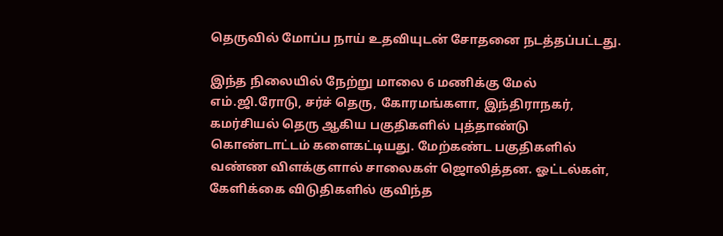தெருவில் மோப்ப நாய் உதவியுடன் சோதனை நடத்தப்பட்டது.

இந்த நிலையில் நேற்று மாலை 6 மணிக்கு மேல் எம்.ஜி.ரோடு, சர்ச் தெரு, கோரமங்களா, இந்திராநகர், கமர்சியல் தெரு ஆகிய பகுதிகளில் புத்தாண்டு கொண்டாட்டம் களைகட்டியது. மேற்கண்ட பகுதிகளில் வண்ண விளக்குளால் சாலைகள் ஜொலித்தன. ஓட்டல்கள், கேளிக்கை விடுதிகளில் குவிந்த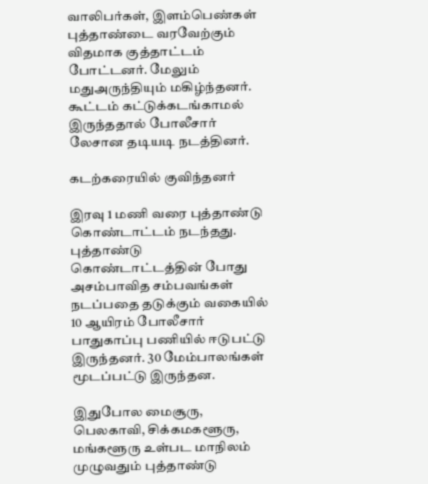வாலிபர்கள், இளம்பெண்கள் புத்தாண்டை வரவேற்கும் விதமாக குத்தாட்டம் போட்டனர். மேலும் மதுஅருந்தியும் மகிழ்ந்தனர். கூட்டம் கட்டுக்கடங்காமல் இருந்ததால் போலீசார் லேசான தடியடி நடத்தினர்.

கடற்கரையில் குவிந்தனர்

இரவு 1 மணி வரை புத்தாண்டு கொண்டாட்டம் நடந்தது. புத்தாண்டு கொண்டாட்டத்தின் போது அசம்பாவித சம்பவங்கள் நடப்பதை தடுக்கும் வகையில் 10 ஆயிரம் போலீசார் பாதுகாப்பு பணியில் ஈடுபட்டு இருந்தனர். 30 மேம்பாலங்கள் மூடப்பட்டு இருந்தன.

இதுபோல மைசூரு, பெலகாவி, சிக்கமகளூரு, மங்களூரு உள்பட மாநிலம் முழுவதும் புத்தாண்டு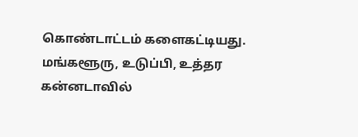கொண்டாட்டம் களைகட்டியது. மங்களூரு, உடுப்பி, உத்தர கன்னடாவில்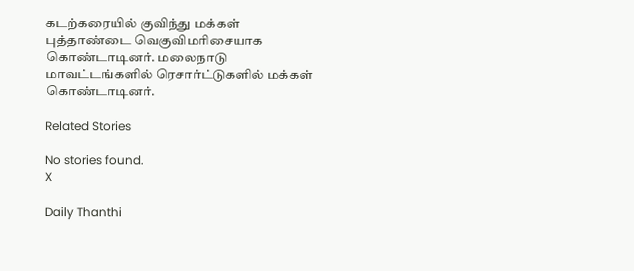கடற்கரையில் குவிந்து மக்கள் புத்தாண்டை வெகுவிமரிசையாக கொண்டாடினர். மலைநாடு மாவட்டங்களில் ரெசார்ட்டுகளில் மக்கள் கொண்டாடினர்.

Related Stories

No stories found.
X

Daily Thanthi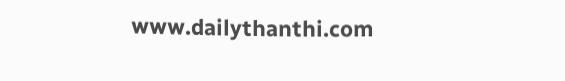www.dailythanthi.com